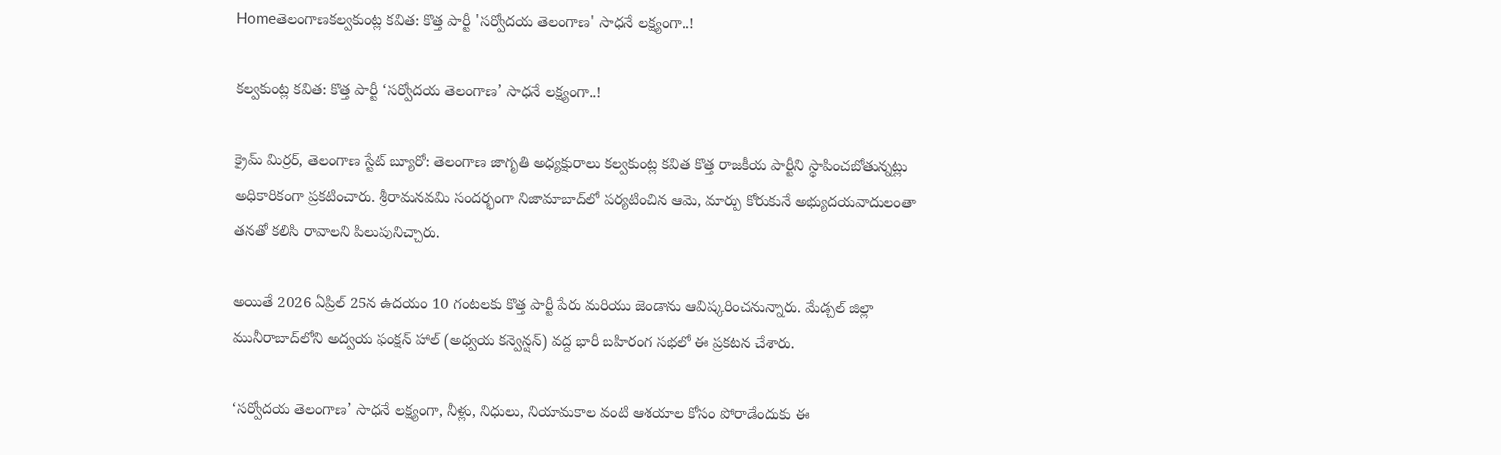Homeతెలంగాణకల్వకుంట్ల కవిత: కొత్త పార్టీ 'సర్వోదయ తెలంగాణ' సాధనే లక్ష్యంగా..!

కల్వకుంట్ల కవిత: కొత్త పార్టీ ‘సర్వోదయ తెలంగాణ’ సాధనే లక్ష్యంగా..!

క్రైమ్ మిర్రర్, తెలంగాణ స్టేట్ బ్యూరో: తెలంగాణ జాగృతి అధ్యక్షురాలు కల్వకుంట్ల కవిత కొత్త రాజకీయ పార్టీని స్థాపించబోతున్నట్లు అధికారికంగా ప్రకటించారు. శ్రీరామనవమి సందర్భంగా నిజామాబాద్‌లో పర్యటించిన ఆమె, మార్పు కోరుకునే అభ్యుదయవాదులంతా తనతో కలిసి రావాలని పిలుపునిచ్చారు.

అయితే 2026 ఏప్రిల్ 25న ఉదయం 10 గంటలకు కొత్త పార్టీ పేరు మరియు జెండాను ఆవిష్కరించనున్నారు. మేడ్చల్ జిల్లా మునీరాబాద్‌లోని అద్వయ ఫంక్షన్ హాల్ (అధ్వయ కన్వెన్షన్) వద్ద భారీ బహిరంగ సభలో ఈ ప్రకటన చేశారు.

‘సర్వోదయ తెలంగాణ’ సాధనే లక్ష్యంగా, నీళ్లు, నిధులు, నియామకాల వంటి ఆశయాల కోసం పోరాడేందుకు ఈ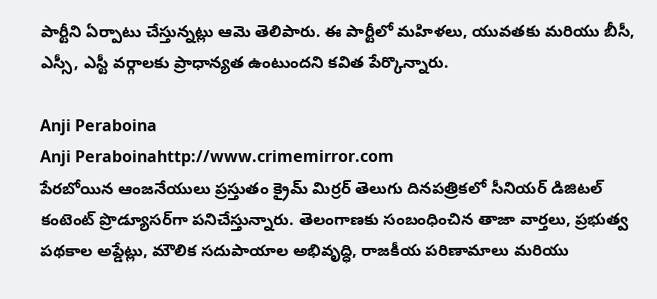పార్టీని ఏర్పాటు చేస్తున్నట్లు ఆమె తెలిపారు. ఈ పార్టీలో మహిళలు, యువతకు మరియు బీసీ, ఎస్సీ, ఎస్టీ వర్గాలకు ప్రాధాన్యత ఉంటుందని కవిత పేర్కొన్నారు.

Anji Peraboina
Anji Peraboinahttp://www.crimemirror.com
పేరబోయిన ఆంజనేయులు ప్రస్తుతం క్రైమ్ మిర్రర్ తెలుగు దినపత్రికలో సీనియర్ డిజిటల్ కంటెంట్ ప్రొడ్యూసర్‌గా పనిచేస్తున్నారు. తెలంగాణకు సంబంధించిన తాజా వార్తలు, ప్రభుత్వ పథకాల అప్డేట్లు, మౌలిక సదుపాయాల అభివృద్ధి, రాజకీయ పరిణామాలు మరియు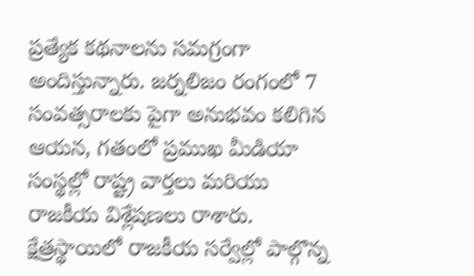ప్రత్యేక కథనాలను సమగ్రంగా అందిస్తున్నారు. జర్నలిజం రంగంలో 7 సంవత్సరాలకు పైగా అనుభవం కలిగిన ఆయన, గతంలో ప్రముఖ మీడియా సంస్థల్లో రాష్ట్ర వార్తలు మరియు రాజకీయ విశ్లేషణలు రాశారు. క్షేత్రస్థాయిలో రాజకీయ సర్వేల్లో పాల్గొన్న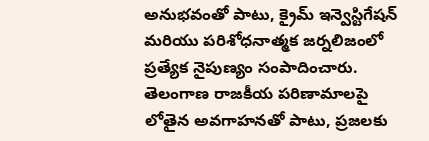అనుభవంతో పాటు, క్రైమ్ ఇన్వెస్టిగేషన్ మరియు పరిశోధనాత్మక జర్నలిజంలో ప్రత్యేక నైపుణ్యం సంపాదించారు. తెలంగాణ రాజకీయ పరిణామాలపై లోతైన అవగాహనతో పాటు, ప్రజలకు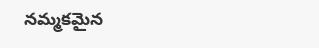నమ్మకమైన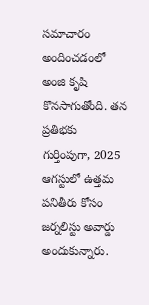సమాచారం అందించడంలో అంజి కృషి కొనసాగుతోంది. తన ప్రతిభకు గుర్తింపుగా, 2025 ఆగస్టులో ఉత్తమ పనితీరు కోసం జర్నలిస్టు అవార్డు అందుకున్నారు.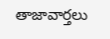తాజావార్తలు